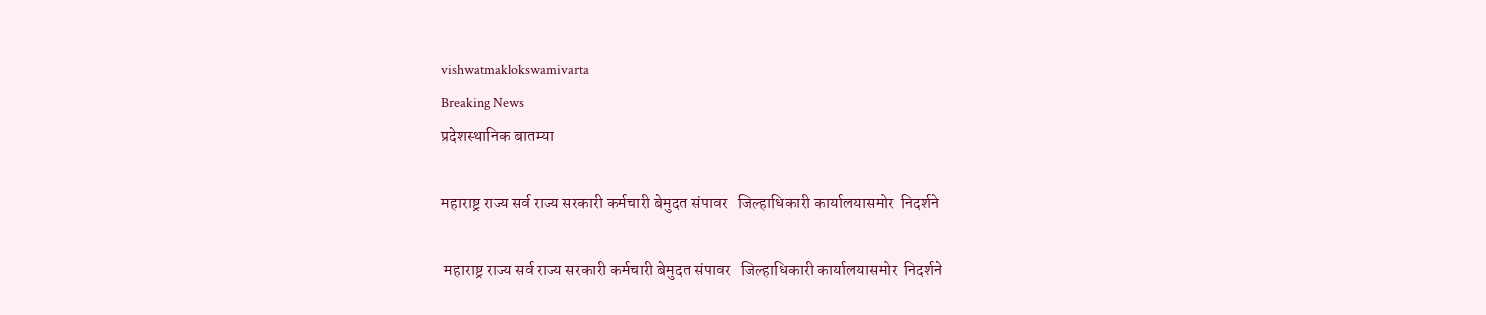vishwatmaklokswamivarta
Breaking News
प्रदेशस्थानिक बातम्या

महाराष्ट्र राज्य सर्व राज्य सरकारी कर्मचारी बेमुदत संपावर   जिल्हाधिकारी कार्यालयासमोर  निदर्शने

 महाराष्ट्र राज्य सर्व राज्य सरकारी कर्मचारी बेमुदत संपावर   जिल्हाधिकारी कार्यालयासमोर  निदर्शने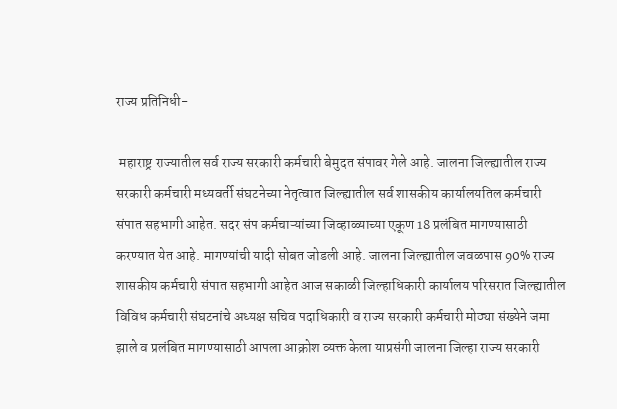राज्य प्रतिनिधी-

 महाराष्ट्र राज्यातील सर्व राज्य सरकारी कर्मचारी बेमुदत संपावर गेले आहे. जालना जिल्ह्यातील राज्य सरकारी कर्मचारी मध्यवर्ती संघटनेच्या नेतृत्वात जिल्ह्यातील सर्व शासकीय कार्यालयतिल कर्मचारी संपात सहभागी आहेत. सदर संप कर्मचाऱ्यांच्या जिव्हाळ्याच्या एकूण 18 प्रलंबित मागण्यासाठी करण्यात येत आहे. मागण्यांची यादी सोबत जोडली आहे. जालना जिल्ह्यातील जवळपास 90% राज्य शासकीय कर्मचारी संपात सहभागी आहेत आज सकाळी जिल्हाधिकारी कार्यालय परिसरात जिल्ह्यातील विविध कर्मचारी संघटनांचे अध्यक्ष सचिव पदाधिकारी व राज्य सरकारी कर्मचारी मोठ्या संख्येने जमा झाले व प्रलंबित मागण्यासाठी आपला आक्रोश व्यक्त केला याप्रसंगी जालना जिल्हा राज्य सरकारी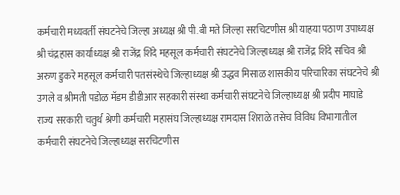कर्मचारी मध्यवर्ती संघटनेचे जिल्हा अध्यक्ष श्री पी.बी मते जिल्हा सरचिटणीस श्री याहया पठाण उपाध्यक्ष श्री चंद्रहास कार्याध्यक्ष श्री राजेंद्र शिंदे महसूल कर्मचारी संघटनेचे जिल्हाध्यक्ष श्री राजेंद्र शिंदे सचिव श्री अरुण डुकरे महसूल कर्मचारी पतसंस्थेचे जिल्हाध्यक्ष श्री उद्धव मिसाळ शासकीय परिचारिका संघटनेचे श्री उगले व श्रीमती पडोळ मॅडम डीडीआर सहकारी संस्था कर्मचारी संघटनेचे जिल्हाध्यक्ष श्री प्रदीप माघाडे राज्य सरकारी चतुर्थ श्रेणी कर्मचारी महासंघ जिल्हाध्यक्ष रामदास शिराळे तसेच विविध विभागातील कर्मचारी संघटनेचे जिल्हाध्यक्ष सरचिटणीस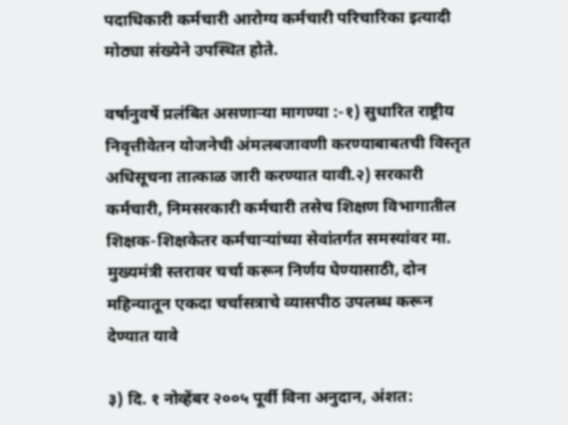पदाधिकारी कर्मचारी आरोग्य कर्मचारी परिचारिका इत्यादी मोठ्या संख्येने उपस्थित होते.

वर्षानुवर्षे प्रलंबित असणाऱ्या मागण्या :-१) सुधारित राष्ट्रीय निवृत्तीवेतन योजनेची अंमलबजावणी करण्याबाबतची विस्तृत अधिसूचना तात्काळ जारी करण्यात यावी.२) सरकारी कर्मचारी, निमसरकारी कर्मचारी तसेच शिक्षण विभागातील शिक्षक-शिक्षकेतर कर्मचाऱ्यांच्या सेवांतर्गत समस्यांवर मा. मुख्यमंत्री स्तरावर चर्चा करून निर्णय घेण्यासाठी, दोन महिन्यातून एकदा चर्चासत्राचे व्यासपीठ उपलब्ध करून देण्यात यावे

३) दि. १ नोव्हेंबर २००५ पूर्वी विना अनुदान, अंशत: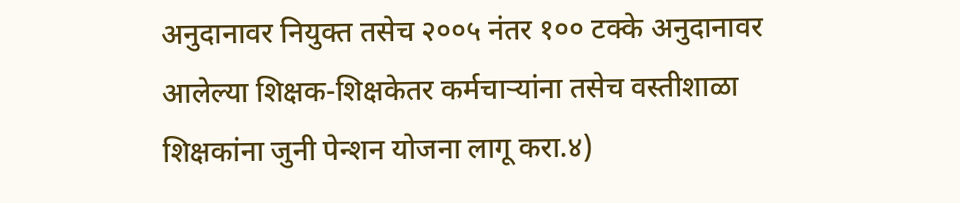अनुदानावर नियुक्त तसेच २००५ नंतर १०० टक्के अनुदानावर आलेल्या शिक्षक-शिक्षकेतर कर्मचाऱ्यांना तसेच वस्तीशाळा शिक्षकांना जुनी पेन्शन योजना लागू करा.४)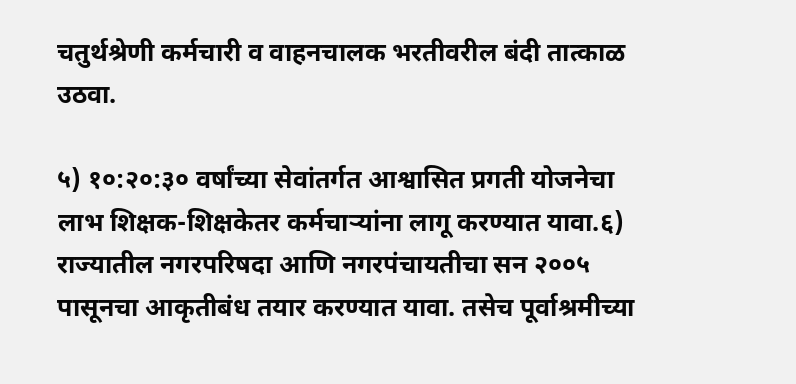चतुर्थश्रेणी कर्मचारी व वाहनचालक भरतीवरील बंदी तात्काळ उठवा.

५) १०:२०:३० वर्षांच्या सेवांतर्गत आश्वासित प्रगती योजनेचा लाभ शिक्षक-शिक्षकेतर कर्मचाऱ्यांना लागू करण्यात यावा.६) राज्यातील नगरपरिषदा आणि नगरपंचायतीचा सन २००५ पासूनचा आकृतीबंध तयार करण्यात यावा. तसेच पूर्वाश्रमीच्या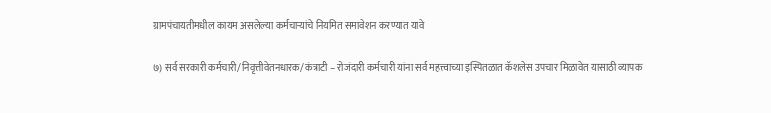ग्रामपंचायतीमधील कायम असलेल्या कर्मचाऱ्यांचे नियमित समावेशन करण्यात यावे

७) सर्व सरकारी कर्मचारी/निवृत्तीवेतनधारक/ कंत्राटी – रोजंदारी कर्मचारी यांना सर्व महत्त्वाच्या इस्पितळात कॅशलेस उपचार मिळावेत यासाठी व्यापक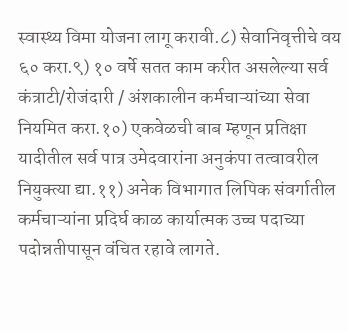स्वास्थ्य विमा योजना लागू करावी.८) सेवानिवृत्तीचे वय ६० करा.९) १० वर्षे सतत काम करीत असलेल्या सर्व कंत्राटी/रोजंदारी / अंशकालीन कर्मचाऱ्यांच्या सेवा नियमित करा.१०) एकवेळची बाब म्हणून प्रतिक्षा यादीतील सर्व पात्र उमेदवारांना अनुकंपा तत्वावरील नियुक्त्या द्या.११) अनेक विभागात लिपिक संवर्गातील कर्मचाऱ्यांना प्रदिर्घ काळ कार्यात्मक उच्च पदाच्या पदोन्नतीपासून वंचित रहावे लागते.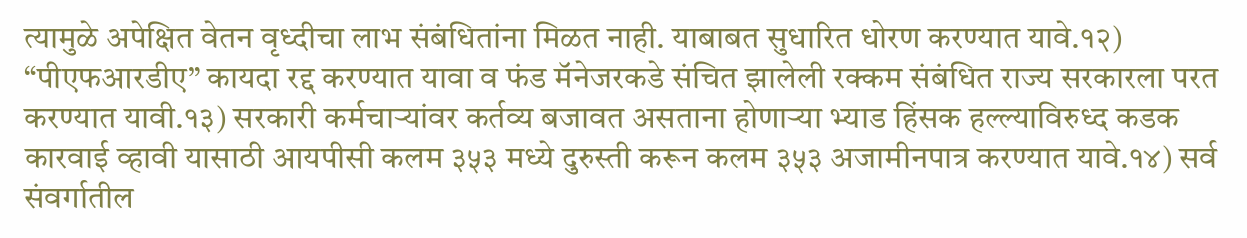त्यामुळे अपेक्षित वेतन वृध्दीचा लाभ संबंधितांना मिळत नाही. याबाबत सुधारित धोरण करण्यात यावे.१२) “पीएफआरडीए” कायदा रद्द करण्यात यावा व फंड मॅनेजरकडे संचित झालेली रक्कम संबंधित राज्य सरकारला परत करण्यात यावी.१३) सरकारी कर्मचाऱ्यांवर कर्तव्य बजावत असताना होणाऱ्या भ्याड हिंसक हल्ल्याविरुध्द कडक कारवाई व्हावी यासाठी आयपीसी कलम ३५३ मध्ये दुरुस्ती करून कलम ३५३ अजामीनपात्र करण्यात यावे.१४) सर्व संवर्गातील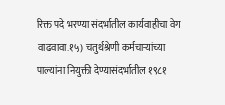रिक्त पदे भरण्या संदर्भातील कार्यवाहीचा वेग वाढवावा.१५) चतुर्थश्रेणी कर्मचाऱ्यांच्या पाल्यांना नियुक्ती देण्यासंदर्भातील १९८१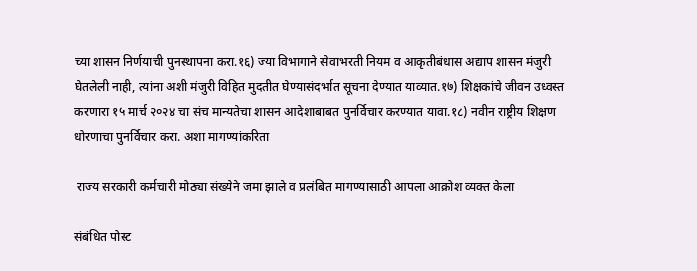च्या शासन निर्णयाची पुनस्थापना करा.१६) ज्या विभागाने सेवाभरती नियम व आकृतीबंधास अद्याप शासन मंजुरी घेतलेली नाही, त्यांना अशी मंजुरी विहित मुदतीत घेण्यासंदर्भात सूचना देण्यात याव्यात.१७) शिक्षकांचे जीवन उध्वस्त करणारा १५ मार्च २०२४ चा संच मान्यतेचा शासन आदेशाबाबत पुनर्विचार करण्यात यावा.१८) नवीन राष्ट्रीय शिक्षण धोरणाचा पुनर्विचार करा. अशा मागण्यांकरिता

 राज्य सरकारी कर्मचारी मोठ्या संख्येने जमा झाले व प्रलंबित मागण्यासाठी आपला आक्रोश व्यक्त केला

संबंधित पोस्ट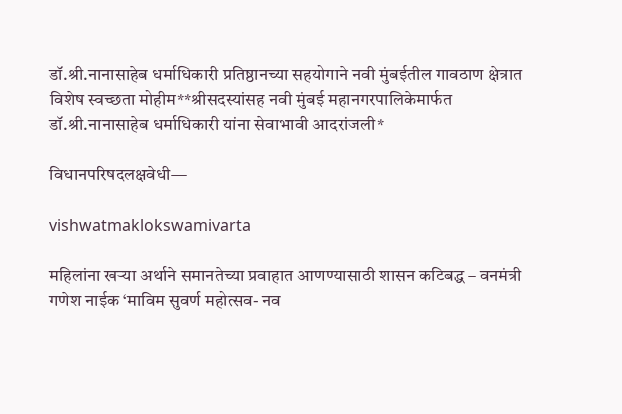डॉ.श्री.नानासाहेब धर्माधिकारी प्रतिष्ठानच्या सहयोगाने नवी मुंबईतील गावठाण क्षेत्रात विशेष स्वच्छता मोहीम**श्रीसदस्यांसह नवी मुंबई महानगरपालिकेमार्फत डॉ.श्री.नानासाहेब धर्माधिकारी यांना सेवाभावी आदरांजली*

विधानपरिषदलक्षवेधी—

vishwatmaklokswamivarta

महिलांना खऱ्या अर्थाने समानतेच्या प्रवाहात आणण्यासाठी शासन कटिबद्ध – वनमंत्री गणेश नाईक ‘माविम सुवर्ण महोत्सव- नव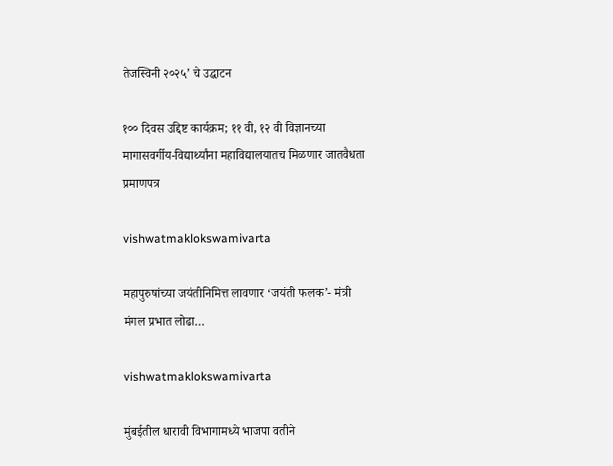तेजस्विनी २०२५’ चे उद्घाटन

१०० दिवस उद्दिष्ट कार्यक्रम; ११ वी, १२ वी विज्ञानच्या मागासवर्गीय-विद्यार्थ्यांना महाविद्यालयातच मिळणार जातवैधता प्रमाणपत्र

vishwatmaklokswamivarta

महापुरुषांच्या जयंतीनिमित्त लावणार ‘जयंती फलक’- मंत्री मंगल प्रभात लोढा…

vishwatmaklokswamivarta

मुंबईतील धारावी विभागामध्ये भाजपा वतीने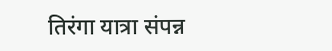तिरंगा यात्रा संपन्न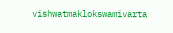vishwatmaklokswamivarta